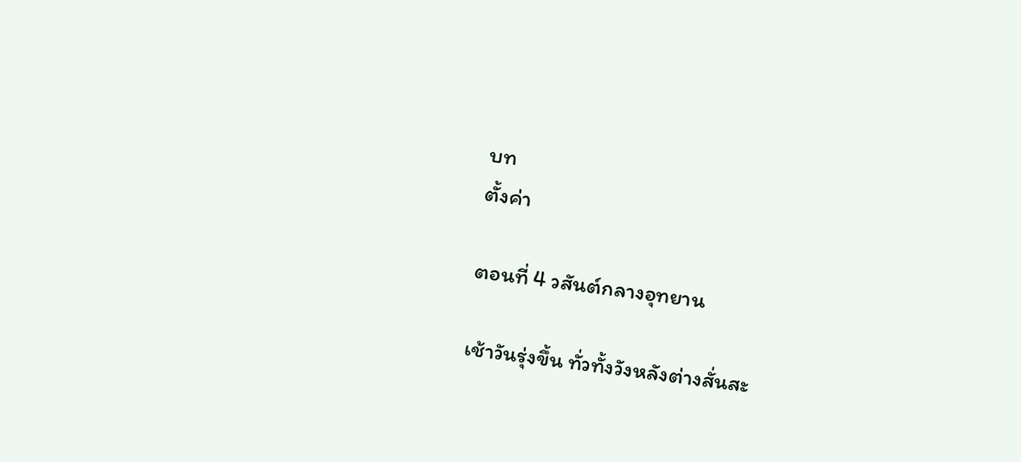บท
ตั้งค่า

ตอนที่ 4 วสันต์กลางอุทยาน

เช้าวันรุ่งขึ้น ทั่วทั้งวังหลังต่างสั่นสะ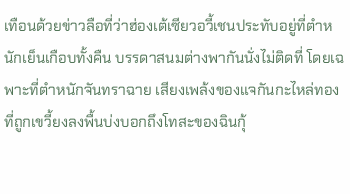เทือนด้วยข่าวลือที่ว่าฮ่องเต้เซียวอวี้เชนประทับอยู่ที่ตำหนักเย็นเกือบทั้งคืน บรรดาสนมต่างพากันนั่งไม่ติดที่ โดยเฉพาะที่ตำหนักจันทราฉาย เสียงเพล้งของแจกันกะไหล่ทองที่ถูกเขวี้ยงลงพื้นบ่งบอกถึงโทสะของฉินกุ้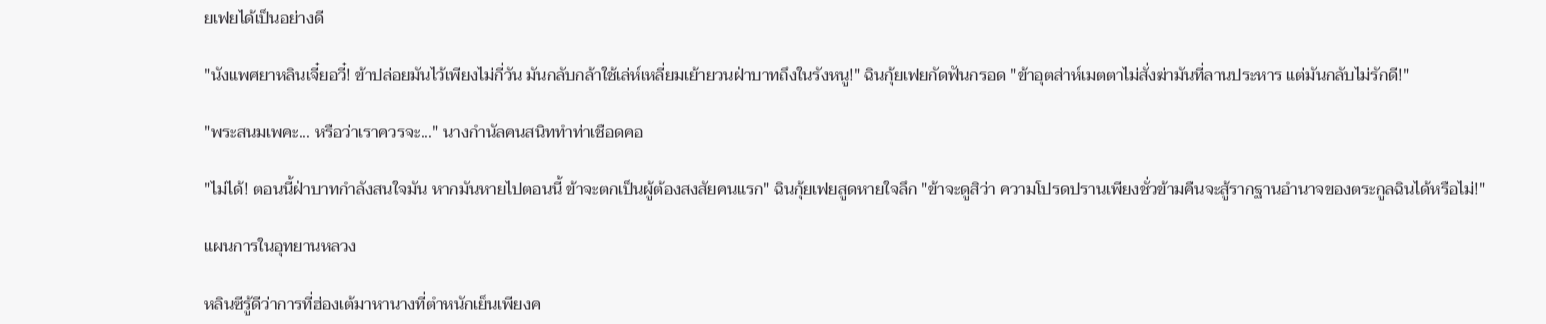ยเฟยได้เป็นอย่างดี

"นังแพศยาหลินเจี๋ยอวี๋! ข้าปล่อยมันไว้เพียงไม่กี่วัน มันกลับกล้าใช้เล่ห์เหลี่ยมเย้ายวนฝ่าบาทถึงในรังหนู!" ฉินกุ้ยเฟยกัดฟันกรอด "ข้าอุตส่าห์เมตตาไม่สั่งฆ่ามันที่ลานประหาร แต่มันกลับไม่รักดี!"

"พระสนมเพคะ... หรือว่าเราควรจะ..." นางกำนัลคนสนิททำท่าเชือดคอ

"ไม่ได้! ตอนนี้ฝ่าบาทกำลังสนใจมัน หากมันหายไปตอนนี้ ข้าจะตกเป็นผู้ต้องสงสัยคนแรก" ฉินกุ้ยเฟยสูดหายใจลึก "ข้าจะดูสิว่า ความโปรดปรานเพียงชั่วข้ามคืนจะสู้รากฐานอำนาจของตระกูลฉินได้หรือไม่!"

แผนการในอุทยานหลวง

หลินซีรู้ดีว่าการที่ฮ่องเต้มาหานางที่ตำหนักเย็นเพียงค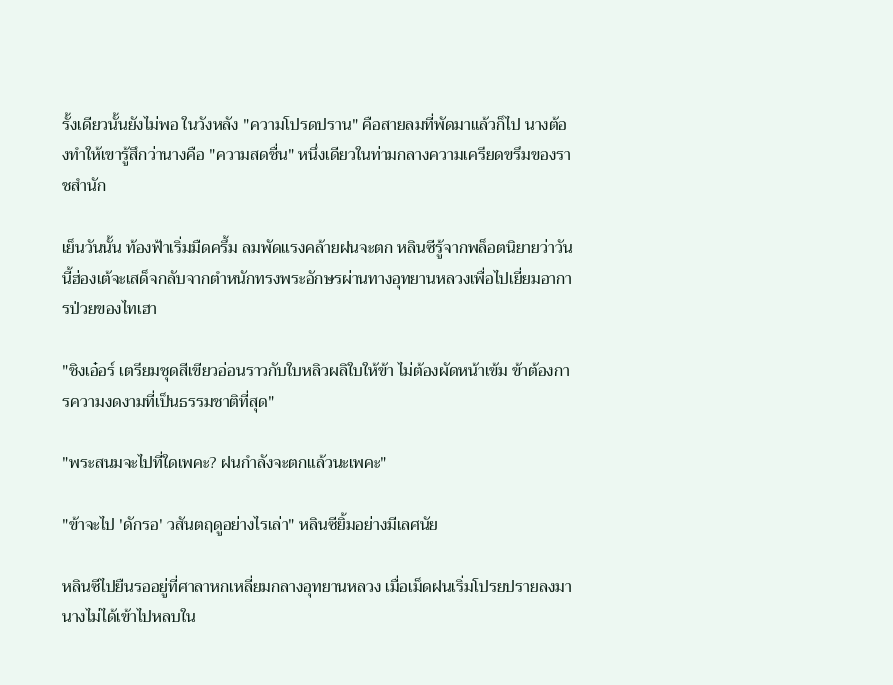รั้งเดียวนั้นยังไม่พอ ในวังหลัง "ความโปรดปราน" คือสายลมที่พัดมาแล้วก็ไป นางต้องทำให้เขารู้สึกว่านางคือ "ความสดชื่น" หนึ่งเดียวในท่ามกลางความเครียดขรึมของราชสำนัก

เย็นวันนั้น ท้องฟ้าเริ่มมืดครึ้ม ลมพัดแรงคล้ายฝนจะตก หลินซีรู้จากพล็อตนิยายว่าวันนี้ฮ่องเต้จะเสด็จกลับจากตำหนักทรงพระอักษรผ่านทางอุทยานหลวงเพื่อไปเยี่ยมอาการป่วยของไทเฮา

"ชิงเอ๋อร์ เตรียมชุดสีเขียวอ่อนราวกับใบหลิวผลิใบให้ข้า ไม่ต้องผัดหน้าเข้ม ข้าต้องการความงดงามที่เป็นธรรมชาติที่สุด"

"พระสนมจะไปที่ใดเพคะ? ฝนกำลังจะตกแล้วนะเพคะ"

"ข้าจะไป 'ดักรอ' วสันตฤดูอย่างไรเล่า" หลินซียิ้มอย่างมีเลศนัย

หลินซีไปยืนรออยู่ที่ศาลาหกเหลี่ยมกลางอุทยานหลวง เมื่อเม็ดฝนเริ่มโปรยปรายลงมา นางไม่ได้เข้าไปหลบใน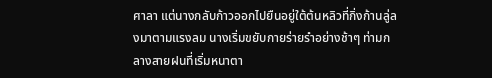ศาลา แต่นางกลับก้าวออกไปยืนอยู่ใต้ต้นหลิวที่กิ่งก้านลู่ลงมาตามแรงลม นางเริ่มขยับกายร่ายรำอย่างช้าๆ ท่ามกลางสายฝนที่เริ่มหนาตา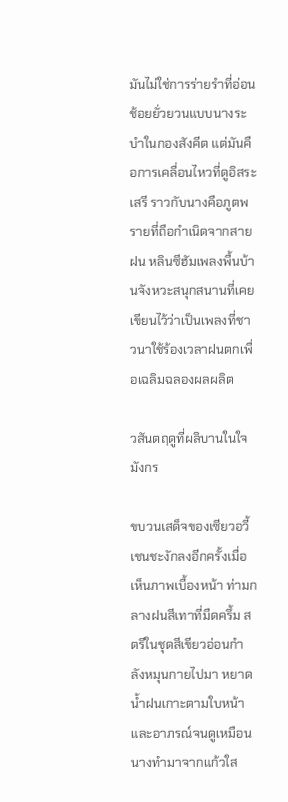มันไม่ใช่การร่ายรำที่อ่อนช้อยยั่วยวนแบบนางระบำในกองสังคีต แต่มันคือการเคลื่อนไหวที่ดูอิสระเสรี ราวกับนางคือภูตพรายที่ถือกำเนิดจากสายฝน หลินซีฮัมเพลงพื้นบ้านจังหวะสนุกสนานที่เคยเขียนไว้ว่าเป็นเพลงที่ชาวนาใช้ร้องเวลาฝนตกเพื่อเฉลิมฉลองผลผลิต

วสันตฤดูที่ผลิบานในใจมังกร

ขบวนเสด็จของเซียวอวี้เชนชะงักลงอีกครั้งเมื่อเห็นภาพเบื้องหน้า ท่ามกลางฝนสีเทาที่มืดครึ้ม สตรีในชุดสีเขียวอ่อนกำลังหมุนกายไปมา หยาดน้ำฝนเกาะตามใบหน้าและอาภรณ์จนดูเหมือนนางทำมาจากแก้วใส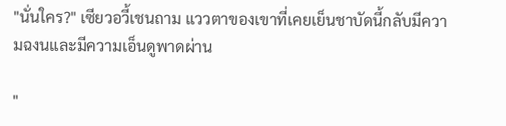"นั่นใคร?" เซียวอวี้เชนถาม แววตาของเขาที่เคยเย็นชาบัดนี้กลับมีความฉงนและมีความเอ็นดูพาดผ่าน

"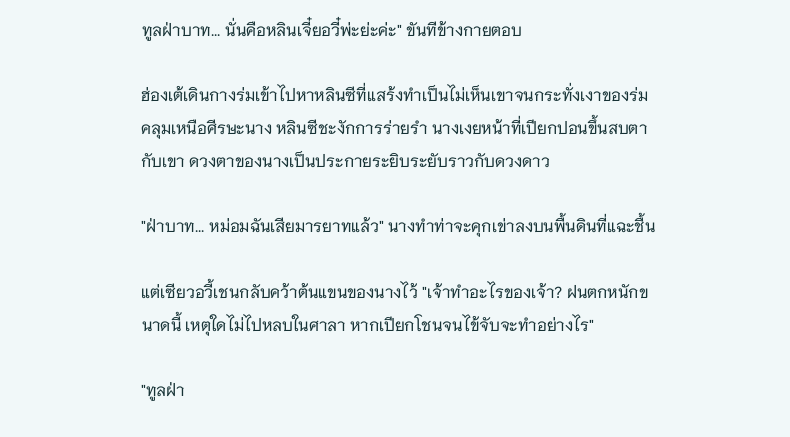ทูลฝ่าบาท... นั่นคือหลินเจี๋ยอวี๋พ่ะย่ะค่ะ" ขันทีข้างกายตอบ

ฮ่องเต้เดินกางร่มเข้าไปหาหลินซีที่แสร้งทำเป็นไม่เห็นเขาจนกระทั่งเงาของร่มคลุมเหนือศีรษะนาง หลินซีชะงักการร่ายรำ นางเงยหน้าที่เปียกปอนขึ้นสบตากับเขา ดวงตาของนางเป็นประกายระยิบระยับราวกับดวงดาว

"ฝ่าบาท... หม่อมฉันเสียมารยาทแล้ว" นางทำท่าจะคุกเข่าลงบนพื้นดินที่แฉะชื้น

แต่เซียวอวี้เชนกลับคว้าต้นแขนของนางไว้ "เจ้าทำอะไรของเจ้า? ฝนตกหนักขนาดนี้ เหตุใดไม่ไปหลบในศาลา หากเปียกโชนจนไข้จับจะทำอย่างไร"

"ทูลฝ่า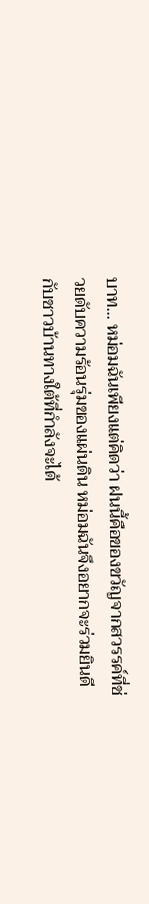บาท... หม่อมฉันเพียงแต่คิดว่า ฝนนี้คือของขวัญจากสวรรค์ที่ช่วยดับความร้อนรุ่มของแผ่นดิน หม่อมฉันจึงอยากจะร่วมยินดีกับชาวบ้านทางใต้ที่กำลังจะได้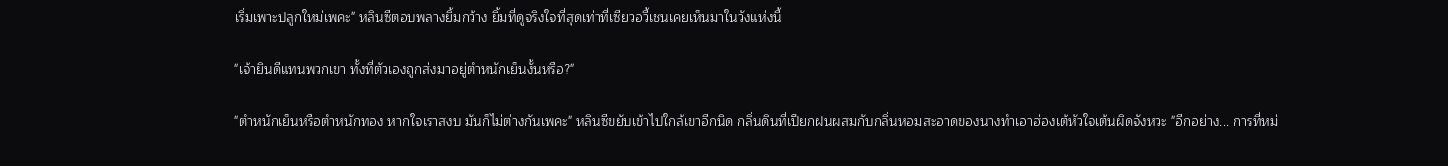เริ่มเพาะปลูกใหม่เพคะ" หลินซีตอบพลางยิ้มกว้าง ยิ้มที่ดูจริงใจที่สุดเท่าที่เซียวอวี้เชนเคยเห็นมาในวังแห่งนี้

"เจ้ายินดีแทนพวกเขา ทั้งที่ตัวเองถูกส่งมาอยู่ตำหนักเย็นงั้นหรือ?"

"ตำหนักเย็นหรือตำหนักทอง หากใจเราสงบ มันก็ไม่ต่างกันเพคะ" หลินซีขยับเข้าไปใกล้เขาอีกนิด กลิ่นดินที่เปียกฝนผสมกับกลิ่นหอมสะอาดของนางทำเอาฮ่องเต้หัวใจเต้นผิดจังหวะ "อีกอย่าง... การที่หม่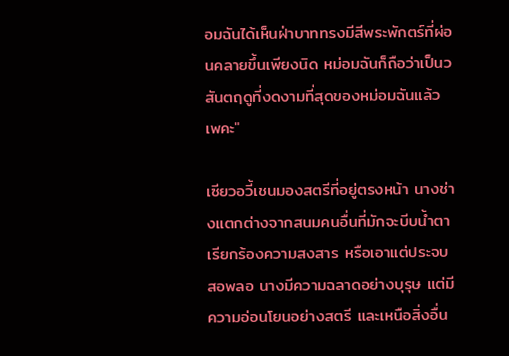อมฉันได้เห็นฝ่าบาททรงมีสีพระพักตร์ที่ผ่อนคลายขึ้นเพียงนิด หม่อมฉันก็ถือว่าเป็นวสันตฤดูที่งดงามที่สุดของหม่อมฉันแล้วเพคะ"

เซียวอวี้เชนมองสตรีที่อยู่ตรงหน้า นางช่างแตกต่างจากสนมคนอื่นที่มักจะบีบน้ำตาเรียกร้องความสงสาร หรือเอาแต่ประจบสอพลอ นางมีความฉลาดอย่างบุรุษ แต่มีความอ่อนโยนอย่างสตรี และเหนือสิ่งอื่น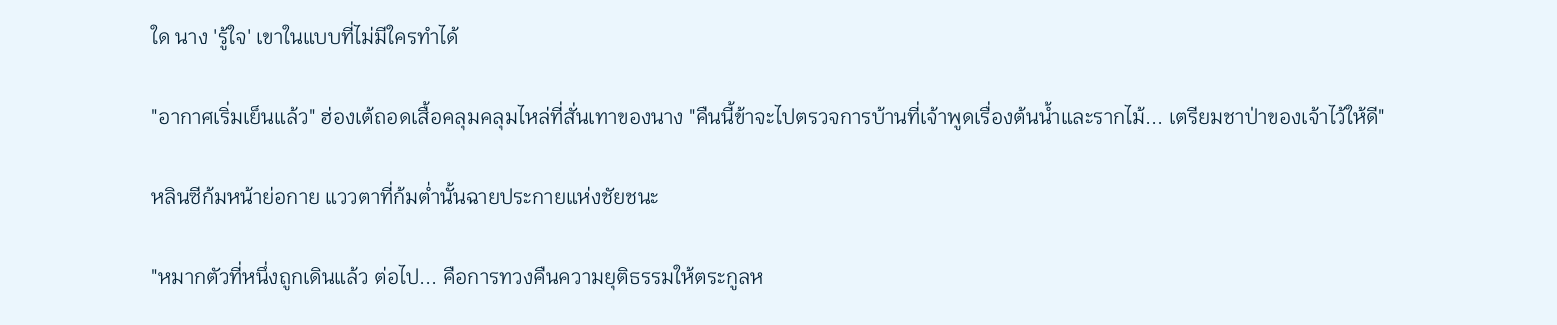ใด นาง 'รู้ใจ' เขาในแบบที่ไม่มีใครทำได้

"อากาศเริ่มเย็นแล้ว" ฮ่องเต้ถอดเสื้อคลุมคลุมไหล่ที่สั่นเทาของนาง "คืนนี้ข้าจะไปตรวจการบ้านที่เจ้าพูดเรื่องต้นน้ำและรากไม้... เตรียมชาป่าของเจ้าไว้ให้ดี"

หลินซีก้มหน้าย่อกาย แววตาที่ก้มต่ำนั้นฉายประกายแห่งชัยชนะ

"หมากตัวที่หนึ่งถูกเดินแล้ว ต่อไป... คือการทวงคืนความยุติธรรมให้ตระกูลห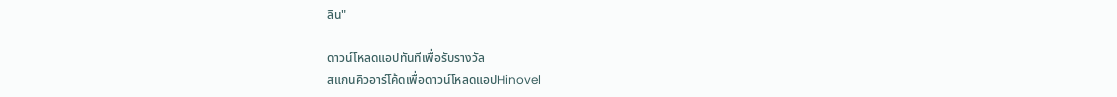ลิน"

ดาวน์โหลดแอปทันทีเพื่อรับรางวัล
สแกนคิวอาร์โค้ดเพื่อดาวน์โหลดแอปHinovel